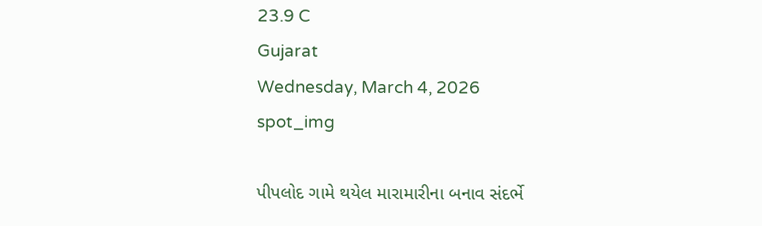23.9 C
Gujarat
Wednesday, March 4, 2026
spot_img

પીપલોદ ગામે થયેલ મારામારીના બનાવ સંદર્ભે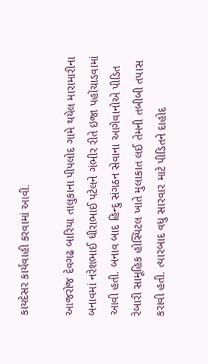કાયદેસર કાર્યવાહી કરવામાં આવી.

આજરોજ દેવગઢ બારિયા તાલુકાના પીપલોદ ગામે થયેલ મારામારીના બનાવમાં નરેશભાઈ ધીરાભાઈ પટેલને ગંભીર રીતે ઇજા પહોંચાડવામાં આવી હતી. બનાવ બાદ હિન્દુ સંગઠન સેવાના આગેવાનોએ પીડિત રેબારી સામૂહિક હોસ્પિટલ ખાતે મુલાકાત લઈ તેમની તબીબી તપાસ કરાવી હતી. ત્યારબાદ વધુ સારવાર માટે પીડિતને દાહોદ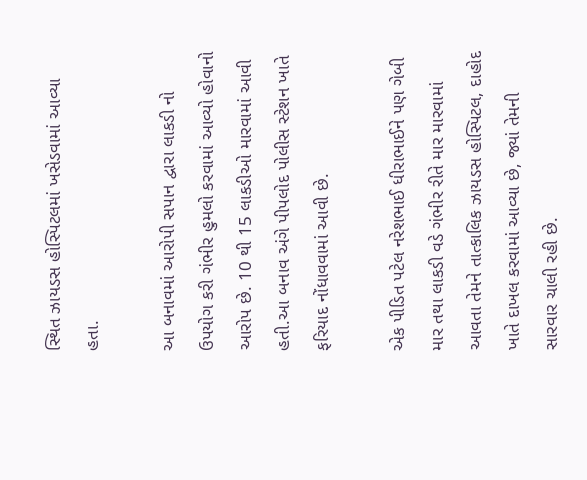સ્થિત ઝાયડસ હોસ્પિટલમાં ખસેડવામાં આવ્યા હતા.

આ બનાવમાં આરોપી સપાન દ્વારા લાકડી નો ઉપયોગ કરી ગંભીર હુમલો કરવામાં આવ્યો હોવાનો આરોપ છે. 10 થી 15 લાકડીઓ મારવામાં આવી હતી.આ બનાવ અંગે પીપલોદ પોલીસ સ્ટેશન ખાતે ફરિયાદ નોંધાવવામાં આવી છે.

એક પીડિત પટેલ નરેશભાઈ ધીરાભાઈને પણ ગેબી માર તથા લાકડી વડે ગંભીર રીતે માર મારવામાં આવતા તેમને તાત્કાલિક ઝાયડસ હોસ્પિટલ, દાહોદ ખાતે દાખલ કરવામાં આવ્યા છે, જ્યાં તેમની સારવાર ચાલી રહી છે.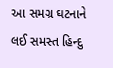આ સમગ્ર ઘટનાને લઈ સમસ્ત હિન્દુ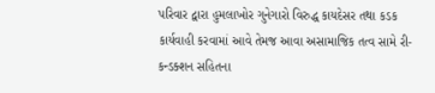પરિવાર દ્વારા હુમલાખોર ગુનેગારો વિરુદ્ધ કાયદેસર તથા કડક કાર્યવાહી કરવામાં આવે તેમજ આવા અસામાજિક તત્વ સામે રી-કન્ડક્શન સહિતના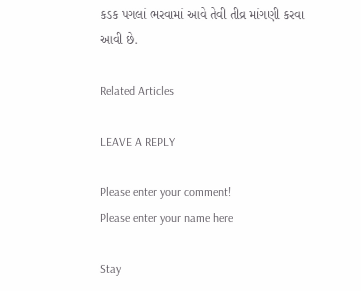કડક પગલાં ભરવામાં આવે તેવી તીવ્ર માંગણી કરવા આવી છે.

Related Articles

LEAVE A REPLY

Please enter your comment!
Please enter your name here

Stay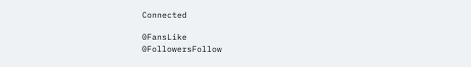Connected

0FansLike
0FollowersFollow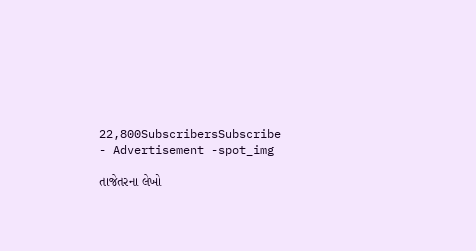22,800SubscribersSubscribe
- Advertisement -spot_img

તાજેતરના લેખો